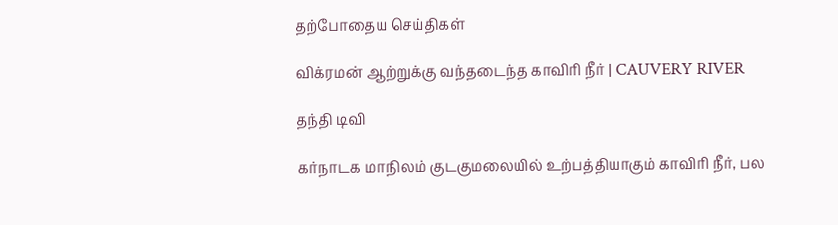தற்போதைய செய்திகள்

விக்ரமன் ஆற்றுக்கு வந்தடைந்த காவிரி நீர் | CAUVERY RIVER

தந்தி டிவி

கர்நாடக மாநிலம் குடகுமலையில் உற்பத்தியாகும் காவிரி நீர், பல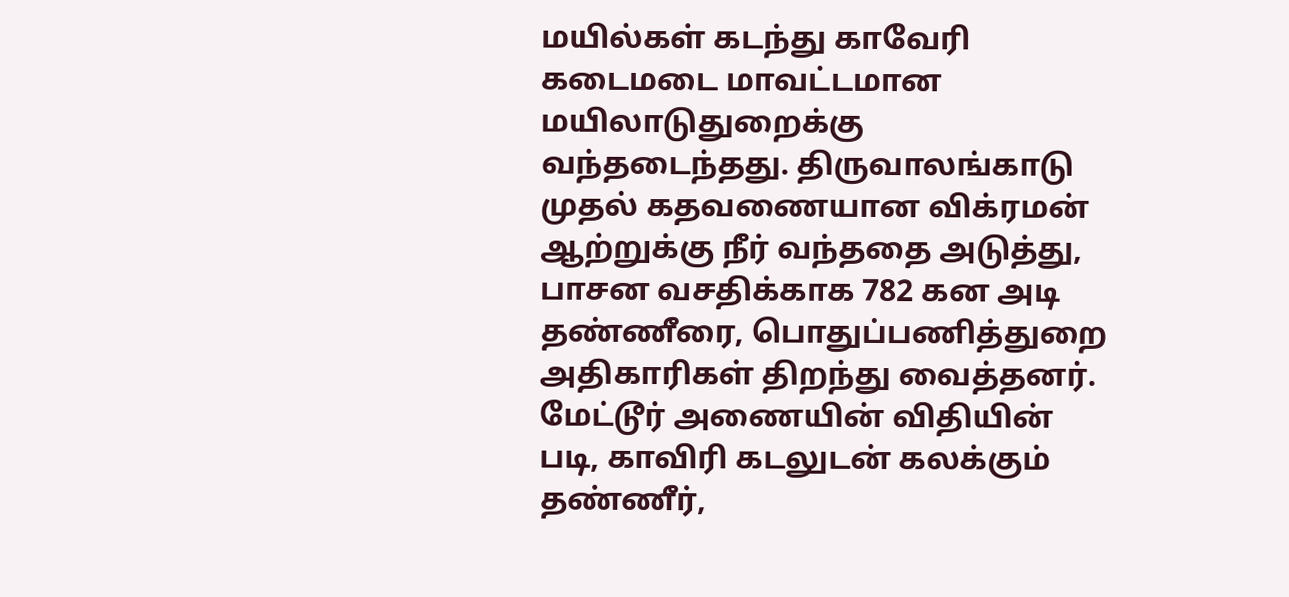மயில்கள் கடந்து காவேரி கடைமடை மாவட்டமான மயிலாடுதுறைக்கு வந்தடைந்தது. திருவாலங்காடு முதல் கதவணையான விக்ரமன் ஆற்றுக்கு நீர் வந்ததை அடுத்து, பாசன வசதிக்காக 782 கன அடி தண்ணீரை, பொதுப்பணித்துறை அதிகாரிகள் திறந்து வைத்தனர். மேட்டூர் அணையின் விதியின் படி, காவிரி கடலுடன் கலக்கும் தண்ணீர்,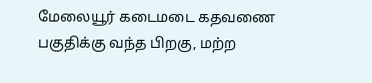மேலையூர் கடைமடை கதவணை பகுதிக்கு வந்த பிறகு, மற்ற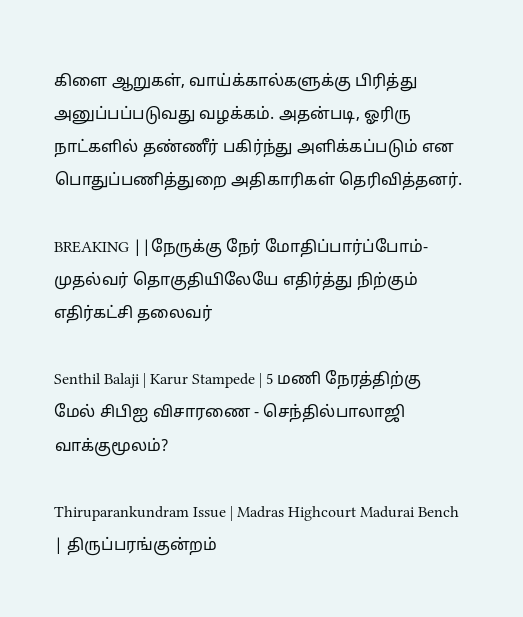கிளை ஆறுகள், வாய்க்கால்களுக்கு பிரித்து அனுப்பப்படுவது வழக்கம். அதன்படி, ஓரிரு நாட்களில் தண்ணீர் பகிர்ந்து அளிக்கப்படும் என பொதுப்பணித்துறை அதிகாரிகள் தெரிவித்தனர்.

BREAKING ||நேருக்கு நேர் மோதிப்பார்ப்போம்-முதல்வர் தொகுதியிலேயே எதிர்த்து நிற்கும் எதிர்கட்சி தலைவர்

Senthil Balaji | Karur Stampede | 5 மணி நேரத்திற்கு மேல் சிபிஐ விசாரணை - செந்தில்பாலாஜி வாக்குமூலம்?

Thiruparankundram Issue | Madras Highcourt Madurai Bench | திருப்பரங்குன்றம்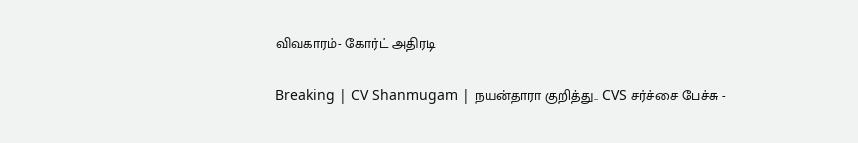விவகாரம்- கோர்ட் அதிரடி

Breaking | CV Shanmugam | நயன்தாரா குறித்து.. CVS சர்ச்சை பேச்சு -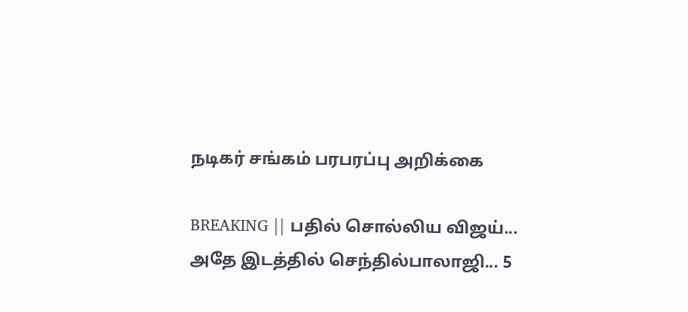நடிகர் சங்கம் பரபரப்பு அறிக்கை

BREAKING || பதில் சொல்லிய விஜய்... அதே இடத்தில் செந்தில்பாலாஜி... 5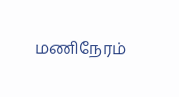மணிநேரம்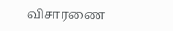விசாரணை